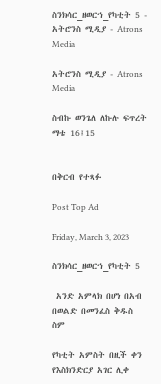ስንክሳር_ዘወርኀ_የካቲት 5 - አትሮንስ ሚዲያ - Atrons Media

አትሮንስ ሚዲያ - Atrons Media

ስብኩ ወንጌለ ለኩሉ ፍጥረት ማቴ 16፤15


በቅርብ የተጻፉ

Post Top Ad

Friday, March 3, 2023

ስንክሳር_ዘወርኀ_የካቲት 5

 አንድ አምላክ በሆነ በአብ በወልድ በመንፈስ ቅዱስ ስም

የካቲት አምስት በዚች ቀን የእስክንድርያ አገር ሊቀ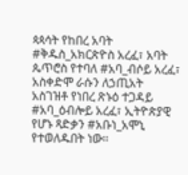ጳጳሳት የከበረ አባት #ቅዱስ_አክርጵዮስ አረፈ፣ አባት ጴጥሮስ የተባለ #አባ_ብሶይ አረፈ፣ አስቀድሞ ራሱን ለኃጢአት አስገዝቶ የነበረ ጽኑዕ ተጋዳይ #አባ_ዕብሎይ አረፈ፣ ኢትዮጵያዊ የሆኑ ጻድቃን #አቡነ_አሞኒ የተወለዱበት ነው፡፡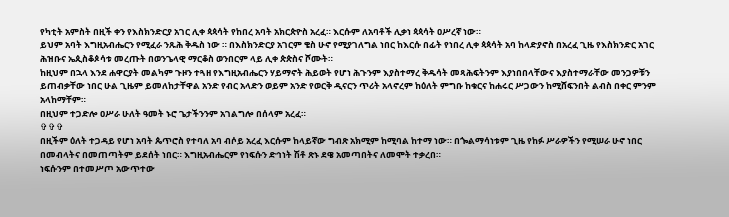የካቲት አምስት በዚች ቀን የእስክንድርያ አገር ሊቀ ጳጳሳት የከበረ አባት አክርጵዮስ አረፈ። እርሱም ለአባቶች ሊቃነ ጳጳሳት ዐሥረኛ ነው።
ይህም አባት እግዚአብሔርን የሚፈራ ንጹሕ ቅዱስ ነው ። በእስክንድርያ አገርም ቄስ ሁኖ የሚያገለግል ነበር ከእርሱ በፊት የነበረ ሊቀ ጳጳሳት አባ ከላድያኖስ በአረፈ ጊዜ የእስክንድር አገር ሕዝቡና ኤጲስቆጶሳቱ መረጡት በወንጌላዊ ማርቆስ ወንበርም ላይ ሊቀ ጵጵስና ሾሙት።
ከዚህም በኋላ እንደ ሐዋርያት መልካም ጉዞን ተጓዘ የእግዚአብሔርን ሃይማኖት ሕይወት የሆነ ሕጉንም እያስተማረ ቅዱሳት መጻሕፍትንም እያነበበላቸውና እያስተማራቸው መንጋዎቹን ይጠብቃቸው ነበር ሁል ጊዜም ይመለከታቸዋል አንድ የብር አላድን ወይም አንድ የወርቅ ዲናርን ጥሪት አላኖረም ከዕለት ምግቡ ከቁርና ከሐሩር ሥጋውን ከሚሸፍንበት ልብስ በቀር ምንም አላከማቸም።
በዚህም ተጋድሎ ዐሥራ ሁለት ዓመት ኑሮ ጌታችንንም አገልግሎ በሰላም አረፈ።
✞✞✞
በዚችም ዕለት ተጋዳይ የሆነ አባት ጴጥሮስ የተባለ አባ ብሶይ አረፈ እርሱም ከላይኛው ግብጽ አክሚም ከሚባል ከተማ ነው። በጐልማሳነቱም ጊዜ የከፉ ሥራዎችን የሚሠራ ሁኖ ነበር በመብላትና በመጠጣትም ይደሰት ነበር። እግዚአብሔርም የነፍሱን ድኅነት ሽቶ ጽኑ ደዌ አመጣበትና ለመሞት ተቃረበ።
ነፍሱንም በተመሥጦ አውጥተው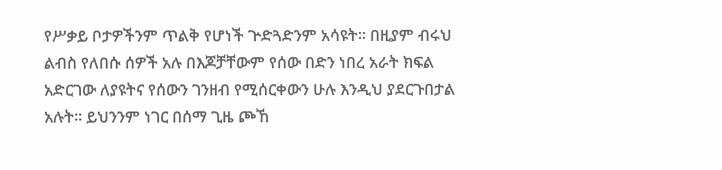የሥቃይ ቦታዎችንም ጥልቅ የሆነች ጕድጓድንም አሳዩት፡፡ በዚያም ብሩህ ልብስ የለበሱ ሰዎች አሉ በእጆቻቸውም የሰው በድን ነበረ አራት ክፍል አድርገው ለያዩትና የሰውን ገንዘብ የሚሰርቀውን ሁሉ እንዲህ ያደርጉበታል አሉት። ይህንንም ነገር በሰማ ጊዜ ጮኸ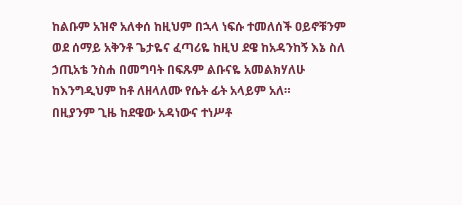ከልቡም አዝኖ አለቀሰ ከዚህም በኋላ ነፍሱ ተመለሰች ዐይኖቹንም ወደ ሰማይ አቅንቶ ጌታዬና ፈጣሪዬ ከዚህ ደዌ ከአዳንከኝ እኔ ስለ ኃጢአቴ ንስሐ በመግባት በፍጹም ልቡናዬ አመልክሃለሁ ከእንግዲህም ከቶ ለዘላለሙ የሴት ፊት አላይም አለ።
በዚያንም ጊዜ ከደዌው አዳነውና ተነሥቶ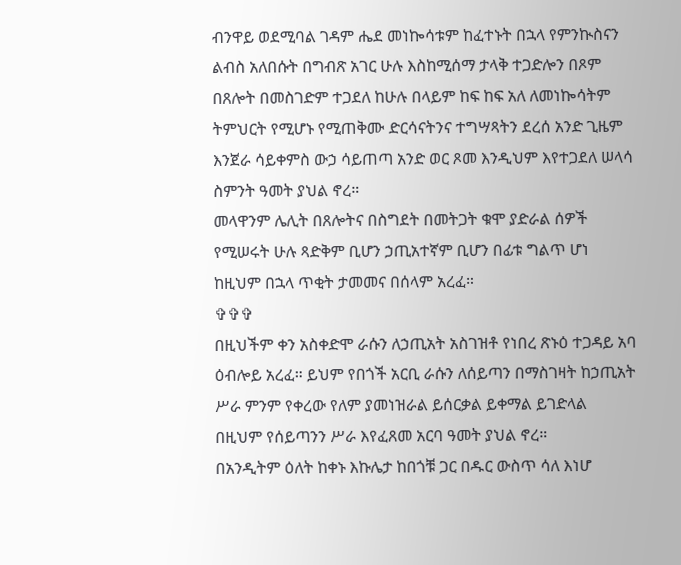ብንዋይ ወደሚባል ገዳም ሔደ መነኰሳቱም ከፈተኑት በኋላ የምንኲስናን ልብስ አለበሱት በግብጽ አገር ሁሉ እስከሚሰማ ታላቅ ተጋድሎን በጾም በጸሎት በመስገድም ተጋደለ ከሁሉ በላይም ከፍ ከፍ አለ ለመነኰሳትም ትምህርት የሚሆኑ የሚጠቅሙ ድርሳናትንና ተግሣጻትን ደረሰ አንድ ጊዜም እንጀራ ሳይቀምስ ውኃ ሳይጠጣ አንድ ወር ጾመ እንዲህም እየተጋደለ ሠላሳ ስምንት ዓመት ያህል ኖረ።
መላዋንም ሌሊት በጸሎትና በስግደት በመትጋት ቁሞ ያድራል ሰዎች የሚሠሩት ሁሉ ጻድቅም ቢሆን ኃጢአተኛም ቢሆን በፊቱ ግልጥ ሆነ ከዚህም በኋላ ጥቂት ታመመና በሰላም አረፈ።
✞✞✞
በዚህችም ቀን አስቀድሞ ራሱን ለኃጢአት አስገዝቶ የነበረ ጽኑዕ ተጋዳይ አባ ዕብሎይ አረፈ። ይህም የበጎች አርቢ ራሱን ለሰይጣን በማስገዛት ከኃጢአት ሥራ ምንም የቀረው የለም ያመነዝራል ይሰርቃል ይቀማል ይገድላል በዚህም የሰይጣንን ሥራ እየፈጸመ አርባ ዓመት ያህል ኖረ።
በአንዲትም ዕለት ከቀኑ እኩሌታ ከበጎቹ ጋር በዱር ውስጥ ሳለ እነሆ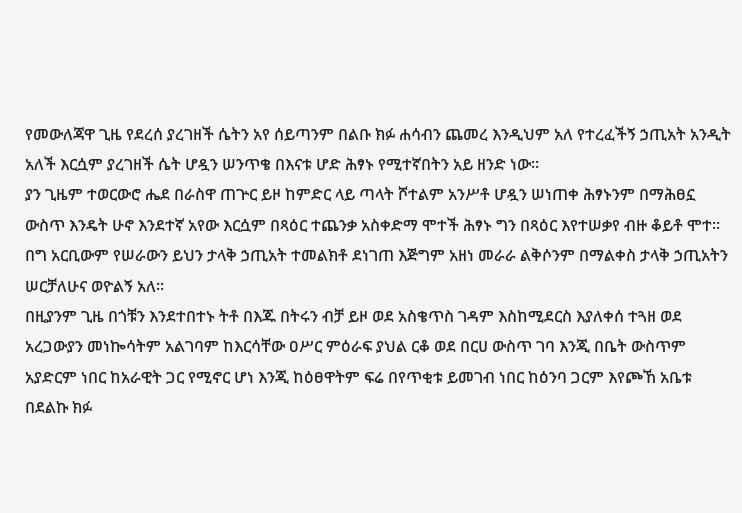የመውለጃዋ ጊዜ የደረሰ ያረገዘች ሴትን አየ ሰይጣንም በልቡ ክፉ ሐሳብን ጨመረ እንዲህም አለ የተረፈችኝ ኃጢአት አንዲት አለች እርሷም ያረገዘች ሴት ሆዷን ሠንጥቄ በእናቱ ሆድ ሕፃኑ የሚተኛበትን አይ ዘንድ ነው።
ያን ጊዜም ተወርውሮ ሔደ በራስዋ ጠጕር ይዞ ከምድር ላይ ጣላት ሾተልም አንሥቶ ሆዷን ሠነጠቀ ሕፃኑንም በማሕፀኗ ውስጥ እንዴት ሁኖ እንደተኛ አየው እርሷም በጻዕር ተጨንቃ አስቀድማ ሞተች ሕፃኑ ግን በጻዕር እየተሠቃየ ብዙ ቆይቶ ሞተ። በግ አርቢውም የሠራውን ይህን ታላቅ ኃጢአት ተመልክቶ ደነገጠ እጅግም አዘነ መራራ ልቅሶንም በማልቀስ ታላቅ ኃጢአትን ሠርቻለሁና ወዮልኝ አለ።
በዚያንም ጊዜ በጎቹን እንደተበተኑ ትቶ በእጁ በትሩን ብቻ ይዞ ወደ አስቄጥስ ገዳም እስከሚደርስ እያለቀሰ ተጓዘ ወደ አረጋውያን መነኰሳትም አልገባም ከእርሳቸው ዐሥር ምዕራፍ ያህል ርቆ ወደ በርሀ ውስጥ ገባ እንጂ በቤት ውስጥም አያድርም ነበር ከአራዊት ጋር የሚኖር ሆነ እንጂ ከዕፀዋትም ፍሬ በየጥቂቱ ይመገብ ነበር ከዕንባ ጋርም እየጮኸ አቤቱ በደልኩ ክፉ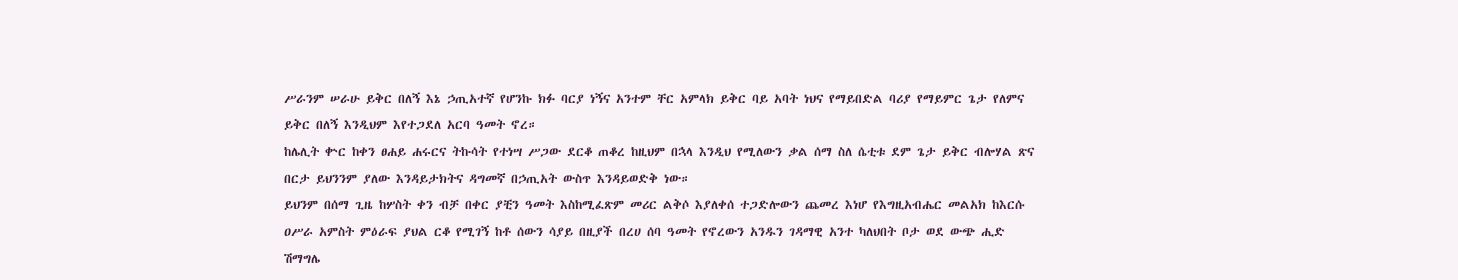ሥራንም ሠራሁ ይቅር በለኝ እኔ ኃጢአተኛ የሆንኩ ክፉ ባርያ ነኝና አንተም ቸር አምላክ ይቅር ባይ አባት ነህና የማይበድል ባሪያ የማይምር ጌታ የለምና ይቅር በለኝ እንዲህም እየተጋደለ አርባ ዓመት ኖረ።
ከሌሊት ቍር ከቀን ፀሐይ ሐሩርና ትኩሳት የተነሣ ሥጋው ደርቆ ጠቆረ ከዚህም በኋላ እንዲህ የሚለውን ቃል ሰማ ስለ ሴቲቱ ደም ጌታ ይቅር ብሎሃል ጽና በርታ ይህንንም ያለው እንዳይታክትና ዳግመኛ በኃጢአት ውስጥ እንዳይወድቅ ነው።
ይህንም በሰማ ጊዜ ከሦስት ቀን ብቻ በቀር ያቺን ዓመት እስከሚፈጽም መሪር ልቅሶ እያለቀሰ ተጋድሎውን ጨመረ እነሆ የእግዚአብሔር መልአክ ከእርሱ ዐሥራ አምስት ምዕራፍ ያህል ርቆ የሚገኝ ከቶ ሰውን ሳያይ በዚያች በረሀ ሰባ ዓመት የኖረውን አንዱን ገዳማዊ አንተ ካለህበት ቦታ ወደ ውጭ ሒድ ሽማግሌ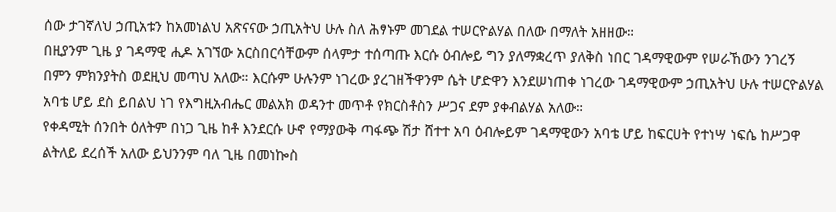ሰው ታገኛለህ ኃጢአቱን ከአመነልህ አጽናናው ኃጢአትህ ሁሉ ስለ ሕፃኑም መገደል ተሠርዮልሃል በለው በማለት አዘዘው።
በዚያንም ጊዜ ያ ገዳማዊ ሒዶ አገኘው አርስበርሳቸውም ሰላምታ ተሰጣጡ እርሱ ዕብሎይ ግን ያለማቋረጥ ያለቅስ ነበር ገዳማዊውም የሠራኸውን ንገረኝ በምን ምክንያትስ ወደዚህ መጣህ አለው። እርሱም ሁሉንም ነገረው ያረገዘችዋንም ሴት ሆድዋን እንደሠነጠቀ ነገረው ገዳማዊውም ኃጢአትህ ሁሉ ተሠርዮልሃል አባቴ ሆይ ደስ ይበልህ ነገ የእግዚአብሔር መልአክ ወዳንተ መጥቶ የክርስቶስን ሥጋና ደም ያቀብልሃል አለው።
የቀዳሚት ሰንበት ዕለትም በነጋ ጊዜ ከቶ እንደርሱ ሁኖ የማያውቅ ጣፋጭ ሽታ ሸተተ አባ ዕብሎይም ገዳማዊውን አባቴ ሆይ ከፍርሀት የተነሣ ነፍሴ ከሥጋዋ ልትለይ ደረሰች አለው ይህንንም ባለ ጊዜ በመነኰስ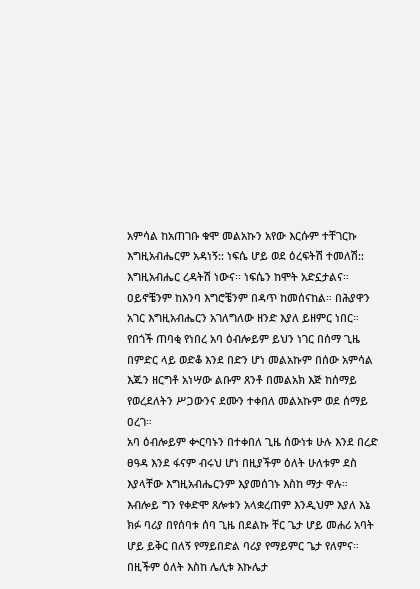አምሳል ከአጠገቡ ቁሞ መልአኩን አየው እርሱም ተቸገርኩ እግዚአብሔርም አዳነኝ:: ነፍሴ ሆይ ወደ ዕረፍትሽ ተመለሽ:: እግዚአብሔር ረዳትሽ ነውና፡፡ ነፍሴን ከሞት አድኗታልና። ዐይኖቼንም ከእንባ እግሮቼንም በዳጥ ከመሰናከል። በሕያዋን አገር እግዚአብሔርን አገለግለው ዘንድ እያለ ይዘምር ነበር።
የበጎች ጠባቂ የነበረ አባ ዕብሎይም ይህን ነገር በሰማ ጊዜ በምድር ላይ ወድቆ እንደ በድን ሆነ መልአኩም በሰው አምሳል እጁን ዘርግቶ አነሣው ልቡም ጸንቶ በመልአክ እጅ ከሰማይ የወረደለትን ሥጋውንና ደሙን ተቀበለ መልአኩም ወደ ሰማይ ዐረገ።
አባ ዕብሎይም ቍርባኑን በተቀበለ ጊዜ ሰውነቱ ሁሉ እንደ በረድ ፀዓዳ እንደ ፋናም ብሩህ ሆነ በዚያችም ዕለት ሁለቱም ደስ እያላቸው እግዚአብሔርንም እያመሰገኑ እስከ ማታ ዋሉ።
እብሎይ ግን የቀድሞ ጸሎቱን አላቋረጠም እንዲህም እያለ እኔ ክፉ ባሪያ በየሰባቱ ሰባ ጊዜ በደልኩ ቸር ጌታ ሆይ መሐሪ አባት ሆይ ይቅር በለኝ የማይበድል ባሪያ የማይምር ጌታ የለምና። በዚችም ዕለት እስከ ሌሊቱ እኩሌታ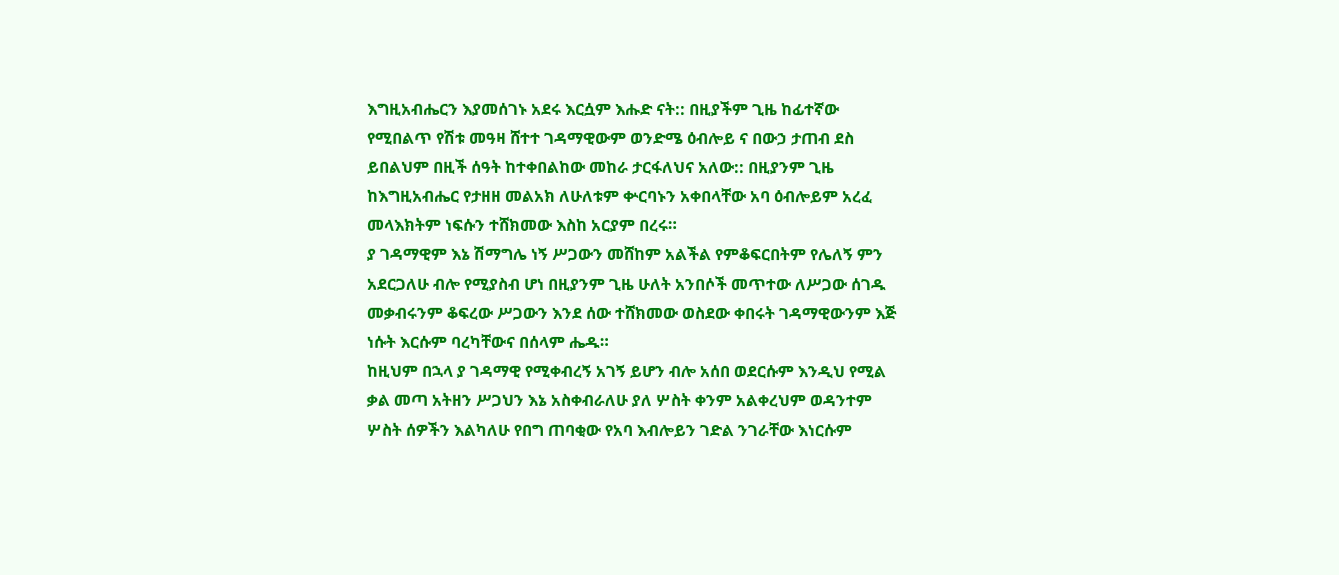እግዚአብሔርን እያመሰገኑ አደሩ እርሷም እሑድ ናት:: በዚያችም ጊዜ ከፊተኛው የሚበልጥ የሽቱ መዓዛ ሸተተ ገዳማዊውም ወንድሜ ዕብሎይ ና በውኃ ታጠብ ደስ ይበልህም በዚች ሰዓት ከተቀበልከው መከራ ታርፋለህና አለው:: በዚያንም ጊዜ ከእግዚአብሔር የታዘዘ መልአክ ለሁለቱም ቍርባኑን አቀበላቸው አባ ዕብሎይም አረፈ መላእክትም ነፍሱን ተሸክመው እስከ አርያም በረሩ።
ያ ገዳማዊም እኔ ሽማግሌ ነኝ ሥጋውን መሸከም አልችል የምቆፍርበትም የሌለኝ ምን አደርጋለሁ ብሎ የሚያስብ ሆነ በዚያንም ጊዜ ሁለት አንበሶች መጥተው ለሥጋው ሰገዱ መቃብሩንም ቆፍረው ሥጋውን እንደ ሰው ተሸክመው ወስደው ቀበሩት ገዳማዊውንም እጅ ነሱት እርሱም ባረካቸውና በሰላም ሔዱ።
ከዚህም በኋላ ያ ገዳማዊ የሚቀብረኝ አገኝ ይሆን ብሎ አሰበ ወደርሱም እንዲህ የሚል ቃል መጣ አትዘን ሥጋህን እኔ አስቀብራለሁ ያለ ሦስት ቀንም አልቀረህም ወዳንተም ሦስት ሰዎችን እልካለሁ የበግ ጠባቂው የአባ እብሎይን ገድል ንገራቸው እነርሱም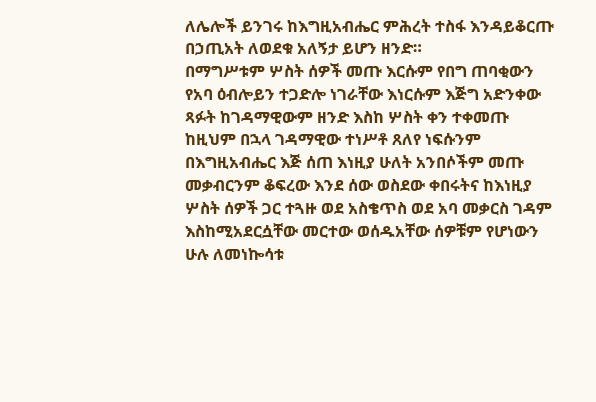ለሌሎች ይንገሩ ከእግዚአብሔር ምሕረት ተስፋ እንዳይቆርጡ በኃጢአት ለወደቁ አለኝታ ይሆን ዘንድ።
በማግሥቱም ሦስት ሰዎች መጡ እርሱም የበግ ጠባቂውን የአባ ዕብሎይን ተጋድሎ ነገራቸው እነርሱም እጅግ አድንቀው ጻፉት ከገዳማዊውም ዘንድ እስከ ሦስት ቀን ተቀመጡ ከዚህም በኋላ ገዳማዊው ተነሥቶ ጸለየ ነፍሱንም በእግዚአብሔር እጅ ሰጠ እነዚያ ሁለት አንበሶችም መጡ መቃብርንም ቆፍረው እንደ ሰው ወስደው ቀበሩትና ከእነዚያ ሦስት ሰዎች ጋር ተጓዙ ወደ አስቄጥስ ወደ አባ መቃርስ ገዳም እስከሚአደርሷቸው መርተው ወሰዱአቸው ሰዎቹም የሆነውን ሁሉ ለመነኰሳቱ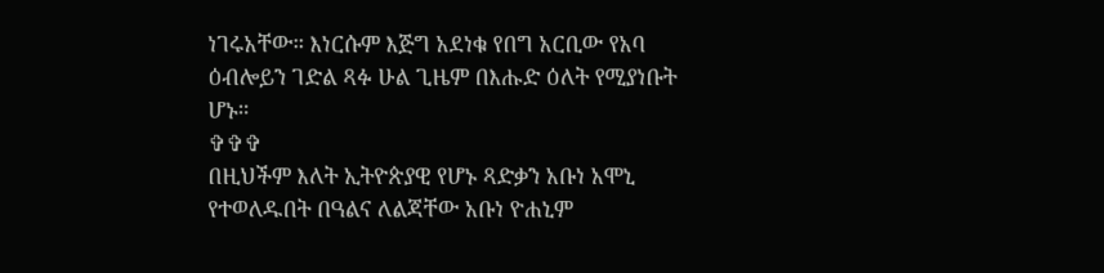ነገሩአቸው። እነርሱም እጅግ አደነቁ የበግ አርቢው የአባ ዕብሎይን ገድል ጻፉ ሁል ጊዜም በእሑድ ዕለት የሚያነቡት ሆኑ።
✞✞✞
በዚህችም እለት ኢትዮጵያዊ የሆኑ ጻድቃን አቡነ አሞኒ የተወለዱበት በዓልና ለልጃቸው አቡነ ዮሐኒም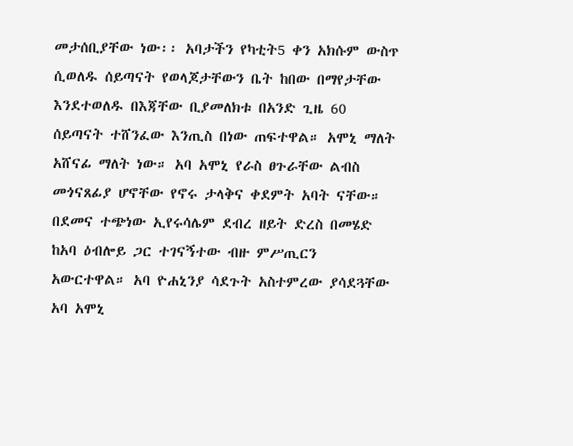መታሰቢያቸው ነው፡፡ አባታችን የካቲት5 ቀን አክሱም ውስጥ ሲወለዱ ሰይጣናት የወላጆታቸውን ቤት ከበው በማየታቸው እንደተወለዱ በእጃቸው ቢያመለክቱ በአንድ ጊዜ 60 ሰይጣናት ተሸንፈው እንጢስ በነው ጠፍተዋል። አሞኒ ማለት አሸናፊ ማለት ነው። አባ አሞኒ የራስ ፀጉራቸው ልብስ መጎናጸፊያ ሆኖቸው የኖሩ ታላቅና ቀደምት አባት ናቸው።
በደመና ተጭነው ኢየሩሳሌም ደብረ ዘይት ድረስ በመሄድ ከአባ ዕብሎይ ጋር ተገናኝተው ብዙ ምሥጢርን አውርተዋል። አባ ዮሐኒንያ ሳደጉት አስተምረው ያሳደጓቸው አባ አሞኒ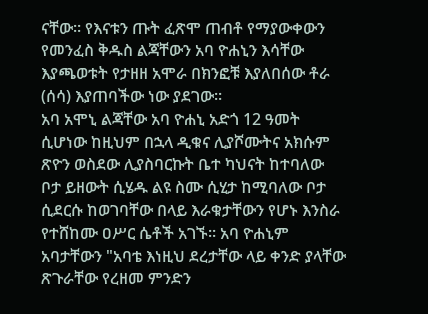ናቸው፡፡ የእናቱን ጡት ፈጽሞ ጠብቶ የማያውቀውን የመንፈስ ቅዱስ ልጃቸውን አባ ዮሐኒን እሳቸው እያጫወቱት የታዘዘ አሞራ በክንፎቹ እያለበሰው ቶራ (ሰሳ) እያጠባችው ነው ያደገው፡፡
አባ አሞኒ ልጃቸው አባ ዮሐኒ አድጎ 12 ዓመት ሲሆነው ከዚህም በኋላ ዲቁና ሊያሾሙትና አክሱም ጽዮን ወስደው ሊያስባርኩት ቤተ ካህናት ከተባለው ቦታ ይዘውት ሲሄዱ ልዩ ስሙ ሲሂታ ከሚባለው ቦታ ሲደርሱ ከወገባቸው በላይ እራቁታቸውን የሆኑ እንስራ የተሸከሙ ዐሥር ሴቶች አገኙ፡፡ አባ ዮሐኒም አባታቸውን "አባቴ እነዚህ ደረታቸው ላይ ቀንድ ያላቸው ጽጉራቸው የረዘመ ምንድን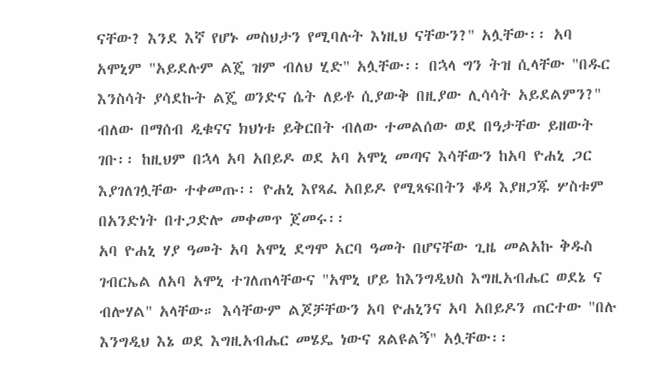ናቸው? እንደ እኛ የሆኑ መስህታን የሚባሉት እነዚህ ናቸውን?" አሏቸው፡፡ አባ አሞኒም "አይደሉም ልጄ ዝም ብለህ ሂድ" አሏቸው፡፡ በኋላ ግን ትዝ ሲላቸው "በዱር እንስሳት ያሳደኩት ልጄ ወንድና ሴት ለይቶ ሲያውቅ በዚያው ሊሳሳት አይደልምን?" ብለው በማሰብ ዲቁናና ክህነቱ ይቅርበት ብለው ተመልሰው ወደ በዓታቸው ይዘውት ገቡ፡፡ ከዚህም በኋላ አባ አበይዶ ወደ አባ አሞኒ መጣና እሳቸውን ከአባ ዮሐኒ ጋር እያገለገሏቸው ተቀመጡ፡፡ ዮሐኒ እየጻፈ አበይዶ የሚጻፍበትን ቆዳ እያዘጋጁ ሦስቱም በአንድነት በተጋድሎ መቀመጥ ጀመሩ፡፡
አባ ዮሐኒ ሃያ ዓመት አባ አሞኒ ደግሞ አርባ ዓመት በሆናቸው ጊዜ መልአኩ ቅዱስ ገብርኤል ለአባ አሞኒ ተገለጠላቸውና "አሞኒ ሆይ ከእንግዲህስ እግዚአብሔር ወደኔ ና ብሎሃል" አላቸው። እሳቸውም ልጆቻቸውን አባ ዮሐኒንና አባ አበይዶን ጠርተው "በሉ እንግዲህ እኔ ወደ እግዚአብሔር መሄዴ ነውና ጸልዩልኝ" አሏቸው፡፡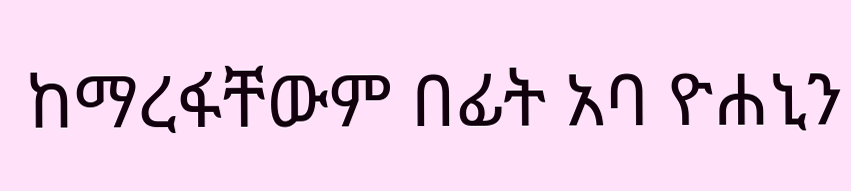ከማረፋቸውም በፊት አባ ዮሐኒን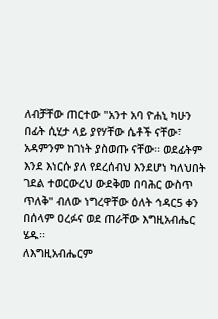ለብቻቸው ጠርተው "አንተ አባ ዮሐኒ ካሁን በፊት ሲሂታ ላይ ያየሃቸው ሴቶች ናቸው፣ አዳምንም ከገነት ያስወጡ ናቸው፡፡ ወደፊትም እንደ እነርሱ ያለ የደረሰብህ እንደሆነ ካለህበት ገደል ተወርውረህ ውደቅመ በባሕር ውስጥ ጥለቅ" ብለው ነግረዋቸው ዕለት ኅዳር5 ቀን በሰላም ዐረፉና ወደ ጠራቸው እግዚአብሔር ሄዱ፡፡
ለእግዚአብሔርም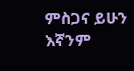ምስጋና ይሁን እኛንም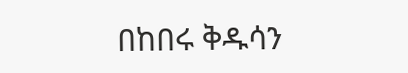በከበሩ ቅዱሳን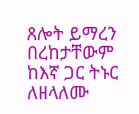ጸሎት ይማረን በረከታቸውም ከእኛ ጋር ትኑር ለዘላለሙ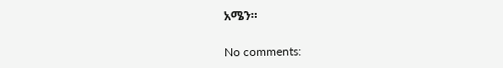አሜን።

No comments: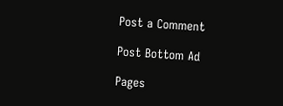Post a Comment

Post Bottom Ad

Pages